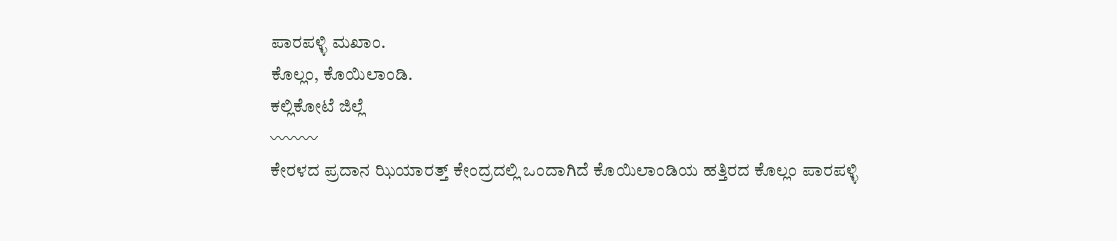ಪಾರಪಳ್ಳಿ ಮಖಾಂ.
ಕೊಲ್ಲಂ, ಕೊಯಿಲಾಂಡಿ.
ಕಲ್ಲಿಕೋಟೆ ಜಿಲ್ಲೆ
〰〰〰
ಕೇರಳದ ಪ್ರದಾನ ಝಿಯಾರತ್ತ್ ಕೇಂದ್ರದಲ್ಲಿ ಒಂದಾಗಿದೆ ಕೊಯಿಲಾಂಡಿಯ ಹತ್ತಿರದ ಕೊಲ್ಲಂ ಪಾರಪಳ್ಳಿ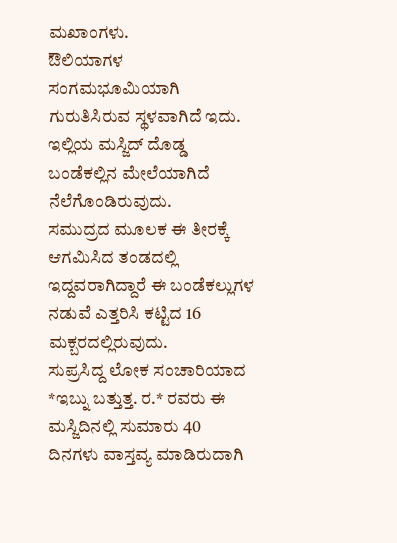ಮಖಾಂಗಳು.
ಔಲಿಯಾಗಳ ಸಂಗಮಭೂಮಿಯಾಗಿ ಗುರುತಿಸಿರುವ ಸ್ಥಳವಾಗಿದೆ ಇದು. ಇಲ್ಲಿಯ ಮಸ್ಜಿದ್ ದೊಡ್ಡ ಬಂಡೆಕಲ್ಲಿನ ಮೇಲೆಯಾಗಿದೆ ನೆಲೆಗೊಂಡಿರುವುದು.
ಸಮುದ್ರದ ಮೂಲಕ ಈ ತೀರಕ್ಕೆ ಆಗಮಿಸಿದ ತಂಡದಲ್ಲಿ ಇದ್ದವರಾಗಿದ್ದಾರೆ ಈ ಬಂಡೆಕಲ್ಲುಗಳ ನಡುವೆ ಎತ್ತರಿಸಿ ಕಟ್ಟಿದ 16 ಮಕ್ಬರದಲ್ಲಿರುವುದು.
ಸುಪ್ರಸಿದ್ದ ಲೋಕ ಸಂಚಾರಿಯಾದ *ಇಬ್ನು ಬತ್ತುತ್ತ. ರ.* ರವರು ಈ ಮಸ್ಜಿದಿನಲ್ಲಿ ಸುಮಾರು 40 ದಿನಗಳು ವಾಸ್ತವ್ಯ ಮಾಡಿರುದಾಗಿ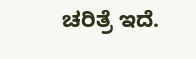ಚರಿತ್ರೆ ಇದೆ.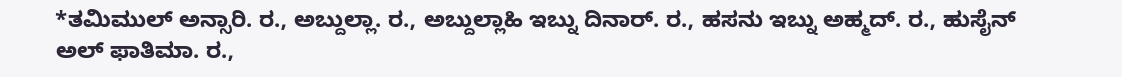*ತಮಿಮುಲ್ ಅನ್ಸಾರಿ. ರ., ಅಬ್ದುಲ್ಲಾ. ರ., ಅಬ್ದುಲ್ಲಾಹಿ ಇಬ್ನು ದಿನಾರ್. ರ., ಹಸನು ಇಬ್ನು ಅಹ್ಮದ್. ರ., ಹುಸೈನ್ ಅಲ್ ಫಾತಿಮಾ. ರ.,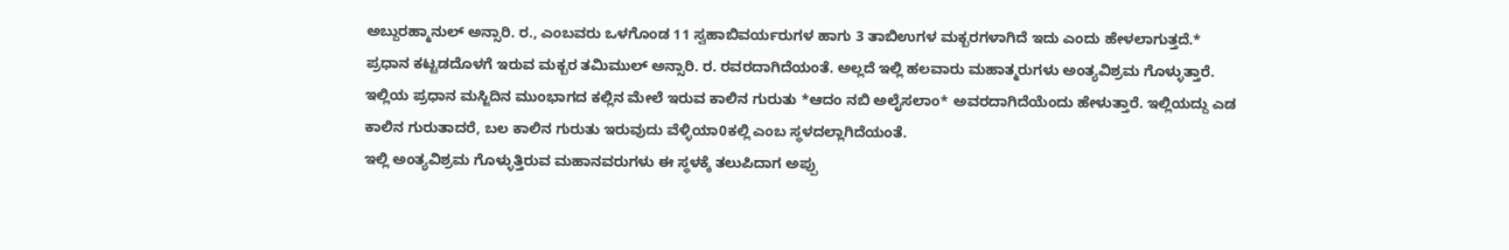ಅಬ್ದುರಹ್ಮಾನುಲ್ ಅನ್ಸಾರಿ. ರ., ಎಂಬವರು ಒಳಗೊಂಡ 11 ಸ್ವಹಾಬಿವರ್ಯರುಗಳ ಹಾಗು 3 ತಾಬಿಉಗಳ ಮಕ್ಬರಗಳಾಗಿದೆ ಇದು ಎಂದು ಹೇಳಲಾಗುತ್ತದೆ.*
ಪ್ರಧಾನ ಕಟ್ಟಡದೊಳಗೆ ಇರುವ ಮಕ್ಬರ ತಮಿಮುಲ್ ಅನ್ಸಾರಿ. ರ. ರವರದಾಗಿದೆಯಂತೆ. ಅಲ್ಲದೆ ಇಲ್ಲಿ ಹಲವಾರು ಮಹಾತ್ಮರುಗಳು ಅಂತ್ಯವಿಶ್ರಮ ಗೊಳ್ಳುತ್ತಾರೆ.
ಇಲ್ಲಿಯ ಪ್ರಧಾನ ಮಸ್ಜಿದಿನ ಮುಂಭಾಗದ ಕಲ್ಲಿನ ಮೇಲೆ ಇರುವ ಕಾಲಿನ ಗುರುತು *ಆದಂ ನಬಿ ಅಲೈಸಲಾಂ* ಅವರದಾಗಿದೆಯೆಂದು ಹೇಳುತ್ತಾರೆ. ಇಲ್ಲಿಯದ್ದು ಎಡ ಕಾಲಿನ ಗುರುತಾದರೆ, ಬಲ ಕಾಲಿನ ಗುರುತು ಇರುವುದು ವೆಳ್ಳಿಯಾ0ಕಲ್ಲಿ ಎಂಬ ಸ್ಥಳದಲ್ಲಾಗಿದೆಯಂತೆ.
ಇಲ್ಲಿ ಅಂತ್ಯವಿಶ್ರಮ ಗೊಳ್ಳುತ್ತಿರುವ ಮಹಾನವರುಗಳು ಈ ಸ್ಥಳಕ್ಕೆ ತಲುಪಿದಾಗ ಅಪ್ಪು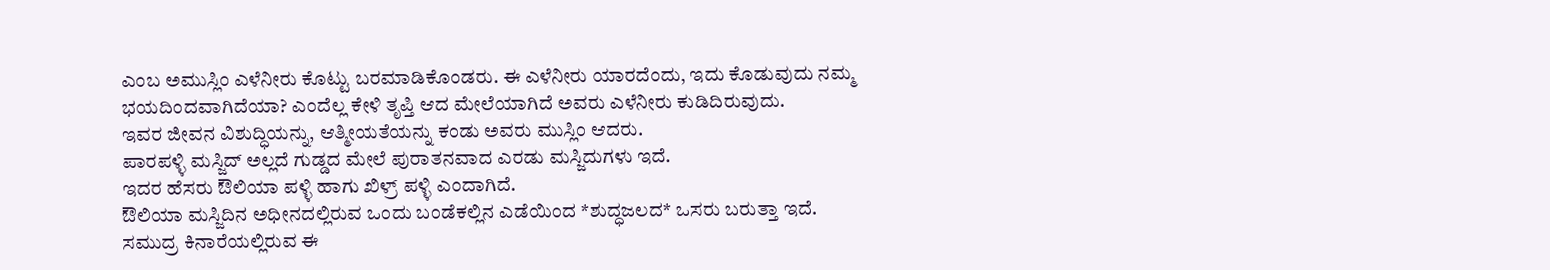ಎಂಬ ಅಮುಸ್ಲಿಂ ಎಳೆನೀರು ಕೊಟ್ಟು ಬರಮಾಡಿಕೊಂಡರು. ಈ ಎಳೆನೀರು ಯಾರದೆಂದು, ಇದು ಕೊಡುವುದು ನಮ್ಮ ಭಯದಿಂದವಾಗಿದೆಯಾ? ಎಂದೆಲ್ಲ ಕೇಳಿ ತೃಪ್ತಿ ಆದ ಮೇಲೆಯಾಗಿದೆ ಅವರು ಎಳೆನೀರು ಕುಡಿದಿರುವುದು.
ಇವರ ಜೀವನ ವಿಶುದ್ಧಿಯನ್ನು, ಆತ್ಮೀಯತೆಯನ್ನು ಕಂಡು ಅವರು ಮುಸ್ಲಿಂ ಆದರು.
ಪಾರಪಳ್ಳಿ ಮಸ್ಜಿದ್ ಅಲ್ಲದೆ ಗುಡ್ಡದ ಮೇಲೆ ಪುರಾತನವಾದ ಎರಡು ಮಸ್ಜಿದುಗಳು ಇದೆ.
ಇದರ ಹೆಸರು ಔಲಿಯಾ ಪಳ್ಳಿ ಹಾಗು ಖಿಳ್ರ್ ಪಳ್ಳಿ ಎಂದಾಗಿದೆ.
ಔಲಿಯಾ ಮಸ್ಜಿದಿನ ಅಧೀನದಲ್ಲಿರುವ ಒಂದು ಬಂಡೆಕಲ್ಲಿನ ಎಡೆಯಿಂದ *ಶುದ್ಧಜಲದ* ಒಸರು ಬರುತ್ತಾ ಇದೆ.
ಸಮುದ್ರ ಕಿನಾರೆಯಲ್ಲಿರುವ ಈ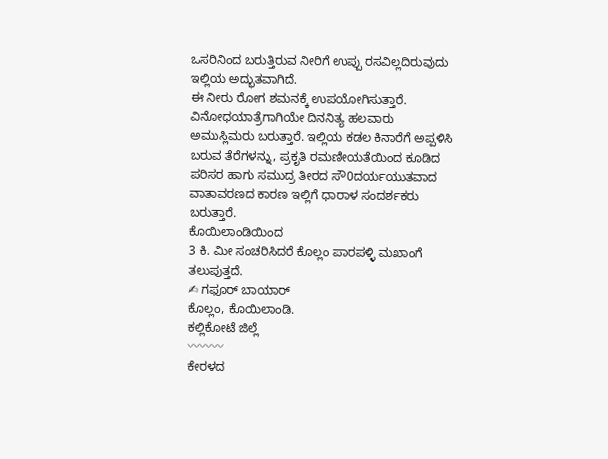ಒಸರಿನಿಂದ ಬರುತ್ತಿರುವ ನೀರಿಗೆ ಉಪ್ಪು ರಸವಿಲ್ಲದಿರುವುದು ಇಲ್ಲಿಯ ಅದ್ಭುತವಾಗಿದೆ.
ಈ ನೀರು ರೋಗ ಶಮನಕ್ಕೆ ಉಪಯೋಗಿಸುತ್ತಾರೆ.
ವಿನೋಧಯಾತ್ರೆಗಾಗಿಯೇ ದಿನನಿತ್ಯ ಹಲವಾರು ಅಮುಸ್ಲಿಮರು ಬರುತ್ತಾರೆ. ಇಲ್ಲಿಯ ಕಡಲ ಕಿನಾರೆಗೆ ಅಪ್ಪಳಿಸಿ ಬರುವ ತೆರೆಗಳನ್ನು, ಪ್ರಕೃತಿ ರಮಣೀಯತೆಯಿಂದ ಕೂಡಿದ ಪರಿಸರ ಹಾಗು ಸಮುದ್ರ ತೀರದ ಸೌ0ದರ್ಯಯುತವಾದ ವಾತಾವರಣದ ಕಾರಣ ಇಲ್ಲಿಗೆ ಧಾರಾಳ ಸಂದರ್ಶಕರು ಬರುತ್ತಾರೆ.
ಕೊಯಿಲಾಂಡಿಯಿಂದ
3 ಕಿ. ಮೀ ಸಂಚರಿಸಿದರೆ ಕೊಲ್ಲಂ ಪಾರಪಳ್ಳಿ ಮಖಾಂಗೆ ತಲುಪುತ್ತದೆ.
✍ ಗಫೂರ್ ಬಾಯಾರ್
ಕೊಲ್ಲಂ, ಕೊಯಿಲಾಂಡಿ.
ಕಲ್ಲಿಕೋಟೆ ಜಿಲ್ಲೆ
〰〰〰
ಕೇರಳದ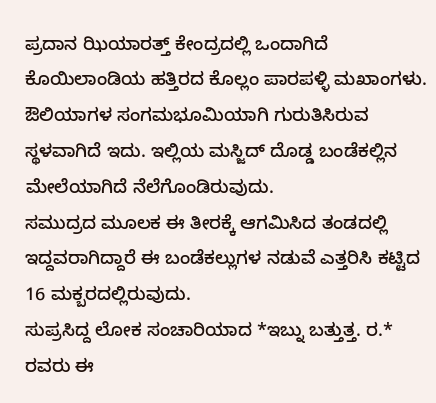ಪ್ರದಾನ ಝಿಯಾರತ್ತ್ ಕೇಂದ್ರದಲ್ಲಿ ಒಂದಾಗಿದೆ ಕೊಯಿಲಾಂಡಿಯ ಹತ್ತಿರದ ಕೊಲ್ಲಂ ಪಾರಪಳ್ಳಿ ಮಖಾಂಗಳು.
ಔಲಿಯಾಗಳ ಸಂಗಮಭೂಮಿಯಾಗಿ ಗುರುತಿಸಿರುವ ಸ್ಥಳವಾಗಿದೆ ಇದು. ಇಲ್ಲಿಯ ಮಸ್ಜಿದ್ ದೊಡ್ಡ ಬಂಡೆಕಲ್ಲಿನ ಮೇಲೆಯಾಗಿದೆ ನೆಲೆಗೊಂಡಿರುವುದು.
ಸಮುದ್ರದ ಮೂಲಕ ಈ ತೀರಕ್ಕೆ ಆಗಮಿಸಿದ ತಂಡದಲ್ಲಿ ಇದ್ದವರಾಗಿದ್ದಾರೆ ಈ ಬಂಡೆಕಲ್ಲುಗಳ ನಡುವೆ ಎತ್ತರಿಸಿ ಕಟ್ಟಿದ 16 ಮಕ್ಬರದಲ್ಲಿರುವುದು.
ಸುಪ್ರಸಿದ್ದ ಲೋಕ ಸಂಚಾರಿಯಾದ *ಇಬ್ನು ಬತ್ತುತ್ತ. ರ.* ರವರು ಈ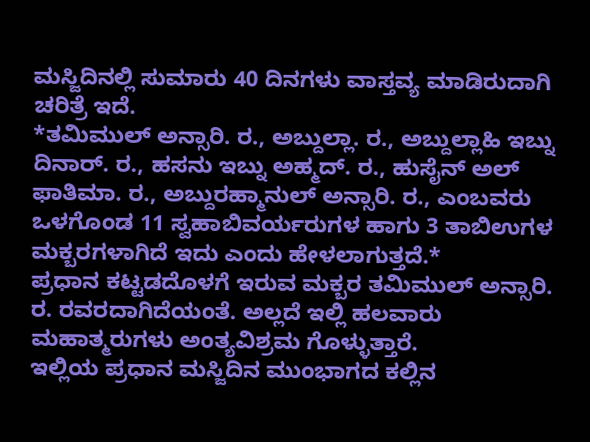ಮಸ್ಜಿದಿನಲ್ಲಿ ಸುಮಾರು 40 ದಿನಗಳು ವಾಸ್ತವ್ಯ ಮಾಡಿರುದಾಗಿ ಚರಿತ್ರೆ ಇದೆ.
*ತಮಿಮುಲ್ ಅನ್ಸಾರಿ. ರ., ಅಬ್ದುಲ್ಲಾ. ರ., ಅಬ್ದುಲ್ಲಾಹಿ ಇಬ್ನು ದಿನಾರ್. ರ., ಹಸನು ಇಬ್ನು ಅಹ್ಮದ್. ರ., ಹುಸೈನ್ ಅಲ್ ಫಾತಿಮಾ. ರ., ಅಬ್ದುರಹ್ಮಾನುಲ್ ಅನ್ಸಾರಿ. ರ., ಎಂಬವರು ಒಳಗೊಂಡ 11 ಸ್ವಹಾಬಿವರ್ಯರುಗಳ ಹಾಗು 3 ತಾಬಿಉಗಳ ಮಕ್ಬರಗಳಾಗಿದೆ ಇದು ಎಂದು ಹೇಳಲಾಗುತ್ತದೆ.*
ಪ್ರಧಾನ ಕಟ್ಟಡದೊಳಗೆ ಇರುವ ಮಕ್ಬರ ತಮಿಮುಲ್ ಅನ್ಸಾರಿ. ರ. ರವರದಾಗಿದೆಯಂತೆ. ಅಲ್ಲದೆ ಇಲ್ಲಿ ಹಲವಾರು ಮಹಾತ್ಮರುಗಳು ಅಂತ್ಯವಿಶ್ರಮ ಗೊಳ್ಳುತ್ತಾರೆ.
ಇಲ್ಲಿಯ ಪ್ರಧಾನ ಮಸ್ಜಿದಿನ ಮುಂಭಾಗದ ಕಲ್ಲಿನ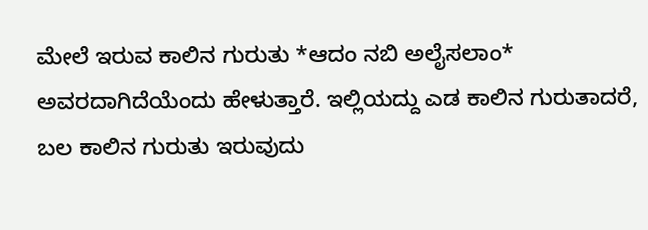ಮೇಲೆ ಇರುವ ಕಾಲಿನ ಗುರುತು *ಆದಂ ನಬಿ ಅಲೈಸಲಾಂ* ಅವರದಾಗಿದೆಯೆಂದು ಹೇಳುತ್ತಾರೆ. ಇಲ್ಲಿಯದ್ದು ಎಡ ಕಾಲಿನ ಗುರುತಾದರೆ, ಬಲ ಕಾಲಿನ ಗುರುತು ಇರುವುದು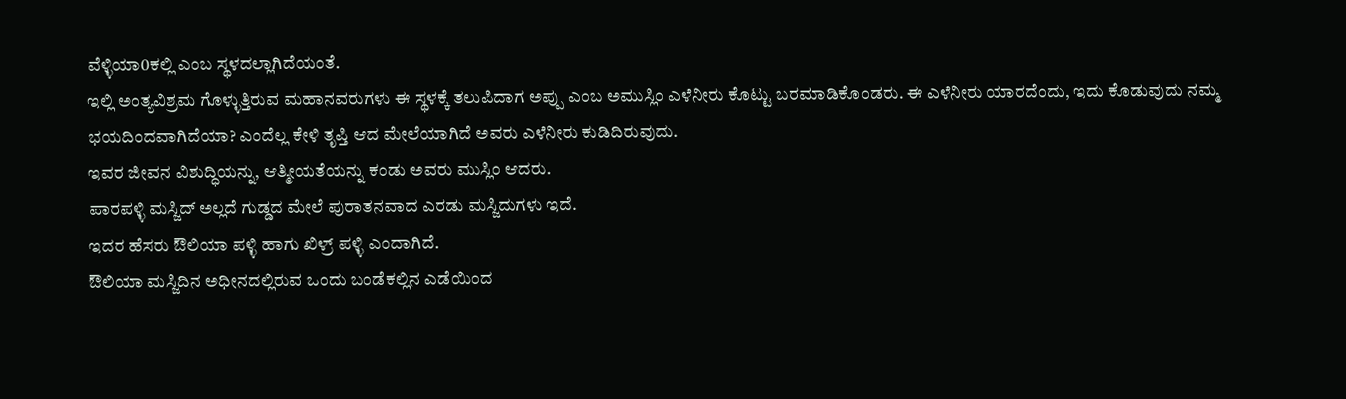ವೆಳ್ಳಿಯಾ0ಕಲ್ಲಿ ಎಂಬ ಸ್ಥಳದಲ್ಲಾಗಿದೆಯಂತೆ.
ಇಲ್ಲಿ ಅಂತ್ಯವಿಶ್ರಮ ಗೊಳ್ಳುತ್ತಿರುವ ಮಹಾನವರುಗಳು ಈ ಸ್ಥಳಕ್ಕೆ ತಲುಪಿದಾಗ ಅಪ್ಪು ಎಂಬ ಅಮುಸ್ಲಿಂ ಎಳೆನೀರು ಕೊಟ್ಟು ಬರಮಾಡಿಕೊಂಡರು. ಈ ಎಳೆನೀರು ಯಾರದೆಂದು, ಇದು ಕೊಡುವುದು ನಮ್ಮ ಭಯದಿಂದವಾಗಿದೆಯಾ? ಎಂದೆಲ್ಲ ಕೇಳಿ ತೃಪ್ತಿ ಆದ ಮೇಲೆಯಾಗಿದೆ ಅವರು ಎಳೆನೀರು ಕುಡಿದಿರುವುದು.
ಇವರ ಜೀವನ ವಿಶುದ್ಧಿಯನ್ನು, ಆತ್ಮೀಯತೆಯನ್ನು ಕಂಡು ಅವರು ಮುಸ್ಲಿಂ ಆದರು.
ಪಾರಪಳ್ಳಿ ಮಸ್ಜಿದ್ ಅಲ್ಲದೆ ಗುಡ್ಡದ ಮೇಲೆ ಪುರಾತನವಾದ ಎರಡು ಮಸ್ಜಿದುಗಳು ಇದೆ.
ಇದರ ಹೆಸರು ಔಲಿಯಾ ಪಳ್ಳಿ ಹಾಗು ಖಿಳ್ರ್ ಪಳ್ಳಿ ಎಂದಾಗಿದೆ.
ಔಲಿಯಾ ಮಸ್ಜಿದಿನ ಅಧೀನದಲ್ಲಿರುವ ಒಂದು ಬಂಡೆಕಲ್ಲಿನ ಎಡೆಯಿಂದ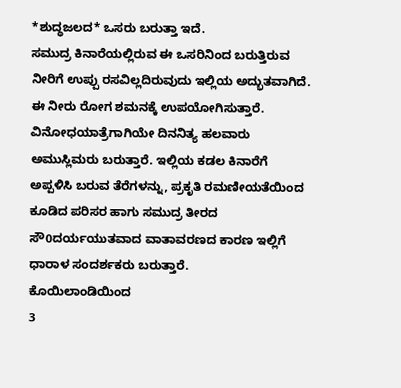*ಶುದ್ಧಜಲದ* ಒಸರು ಬರುತ್ತಾ ಇದೆ.
ಸಮುದ್ರ ಕಿನಾರೆಯಲ್ಲಿರುವ ಈ ಒಸರಿನಿಂದ ಬರುತ್ತಿರುವ ನೀರಿಗೆ ಉಪ್ಪು ರಸವಿಲ್ಲದಿರುವುದು ಇಲ್ಲಿಯ ಅದ್ಭುತವಾಗಿದೆ.
ಈ ನೀರು ರೋಗ ಶಮನಕ್ಕೆ ಉಪಯೋಗಿಸುತ್ತಾರೆ.
ವಿನೋಧಯಾತ್ರೆಗಾಗಿಯೇ ದಿನನಿತ್ಯ ಹಲವಾರು ಅಮುಸ್ಲಿಮರು ಬರುತ್ತಾರೆ. ಇಲ್ಲಿಯ ಕಡಲ ಕಿನಾರೆಗೆ ಅಪ್ಪಳಿಸಿ ಬರುವ ತೆರೆಗಳನ್ನು, ಪ್ರಕೃತಿ ರಮಣೀಯತೆಯಿಂದ ಕೂಡಿದ ಪರಿಸರ ಹಾಗು ಸಮುದ್ರ ತೀರದ ಸೌ0ದರ್ಯಯುತವಾದ ವಾತಾವರಣದ ಕಾರಣ ಇಲ್ಲಿಗೆ ಧಾರಾಳ ಸಂದರ್ಶಕರು ಬರುತ್ತಾರೆ.
ಕೊಯಿಲಾಂಡಿಯಿಂದ
3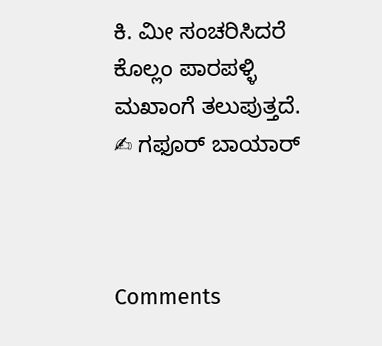ಕಿ. ಮೀ ಸಂಚರಿಸಿದರೆ ಕೊಲ್ಲಂ ಪಾರಪಳ್ಳಿ ಮಖಾಂಗೆ ತಲುಪುತ್ತದೆ.
✍ ಗಫೂರ್ ಬಾಯಾರ್



Comments